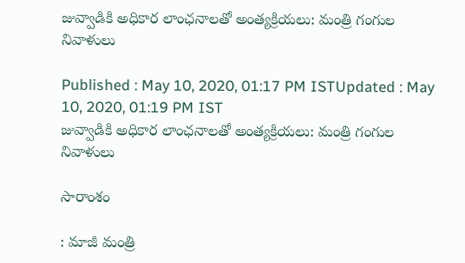జువ్వాడికి అధికార లాంఛనాలతో అంత్యక్రియలు: మంత్రి గంగుల నివాళులు

Published : May 10, 2020, 01:17 PM ISTUpdated : May 10, 2020, 01:19 PM IST
జువ్వాడికి అధికార లాంఛనాలతో అంత్యక్రియలు: మంత్రి గంగుల నివాళులు

సారాంశం

: మాజీ మంత్రి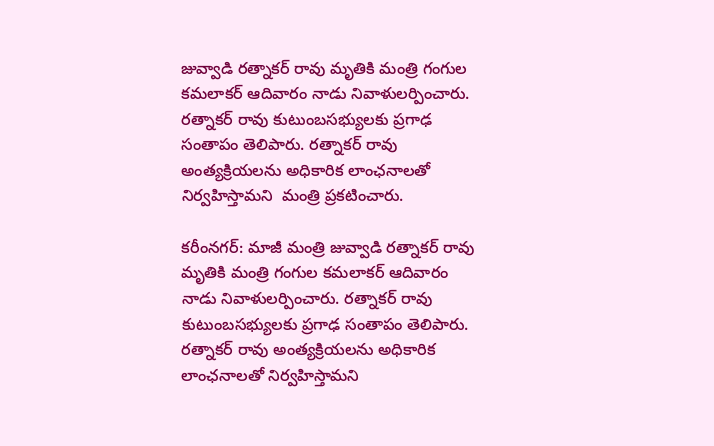జువ్వాడి రత్నాకర్ రావు మృతికి మంత్రి గంగుల కమలాకర్ ఆదివారం నాడు నివాళులర్పించారు. రత్నాకర్ రావు కుటుంబసభ్యులకు ప్రగాఢ సంతాపం తెలిపారు. రత్నాకర్ రావు అంత్యక్రియలను అధికారిక లాంఛనాలతో నిర్వహిస్తామని  మంత్రి ప్రకటించారు.

కరీంనగర్: మాజీ మంత్రి జువ్వాడి రత్నాకర్ రావు మృతికి మంత్రి గంగుల కమలాకర్ ఆదివారం నాడు నివాళులర్పించారు. రత్నాకర్ రావు కుటుంబసభ్యులకు ప్రగాఢ సంతాపం తెలిపారు. రత్నాకర్ రావు అంత్యక్రియలను అధికారిక లాంఛనాలతో నిర్వహిస్తామని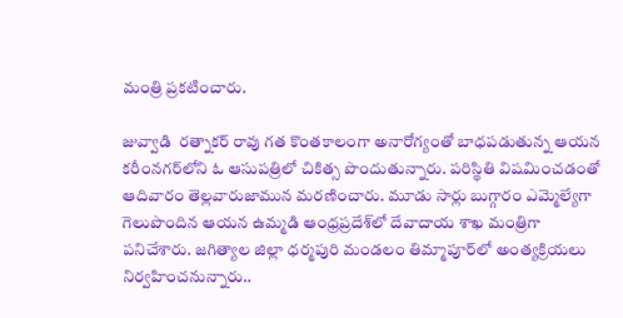మంత్రి ప్రకటించారు.

జువ్వాడి  రత్నాకర్ రావు గత కొంతకాలంగా అనారోగ్యంతో బాధపడుతున్న ఆయన కరీంనగర్‌లోని ఓ ఆసుపత్రిలో చికిత్స పొందుతున్నారు. పరిస్థితి విషమించడంతో ఆదివారం తెల్లవారుజామున మరణించారు. మూడు సార్లు బుగ్గారం ఎమ్మెల్యేగా గెలుపొందిన ఆయన ఉమ్మడి ఆంధ్రప్రదేశ్‌లో దేవాదాయ శాఖ మంత్రిగా పనిచేశారు. జగిత్యాల జిల్లా ధర్మపురి మండలం తిమ్మాపూర్‌లో అంత్యక్రియలు నిర్వహించనున్నారు..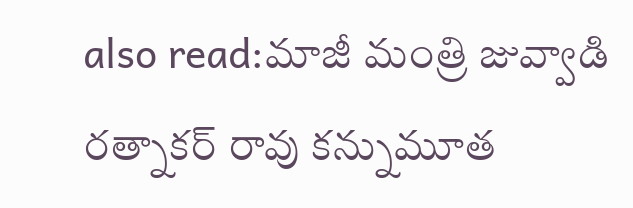also read:మాజీ మంత్రి జువ్వాడి రత్నాకర్ రావు కన్నుమూత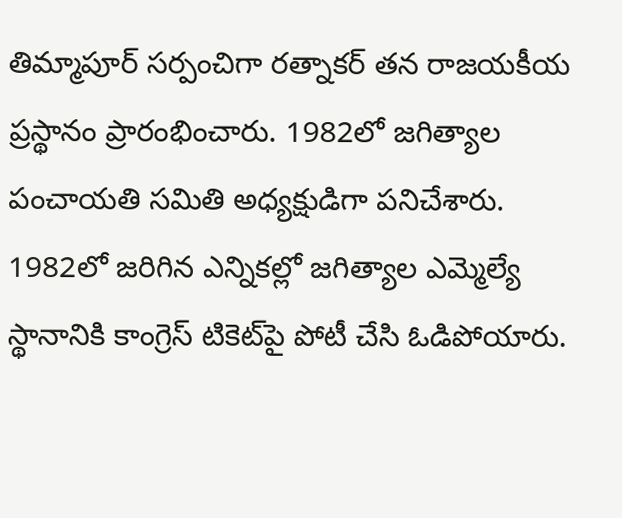తిమ్మాపూర్‌ సర్పంచిగా రత్నాకర్‌ తన రాజయకీయ ప్రస్థానం ప్రారంభించారు. 1982లో జగిత్యాల పంచాయతి సమితి అధ్యక్షుడిగా పనిచేశారు. 1982లో జరిగిన ఎన్నికల్లో జగిత్యాల ఎమ్మెల్యే స్థానానికి కాంగ్రెస్‌ టికెట్‌పై పోటీ చేసి ఓడిపోయారు.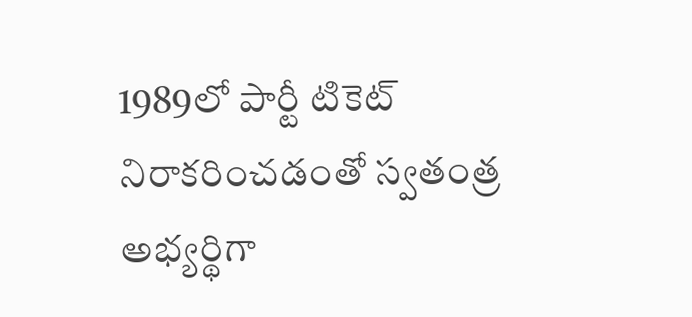1989లో పార్టీ టికెట్‌ నిరాకరించడంతో స్వతంత్ర అభ్యర్థిగా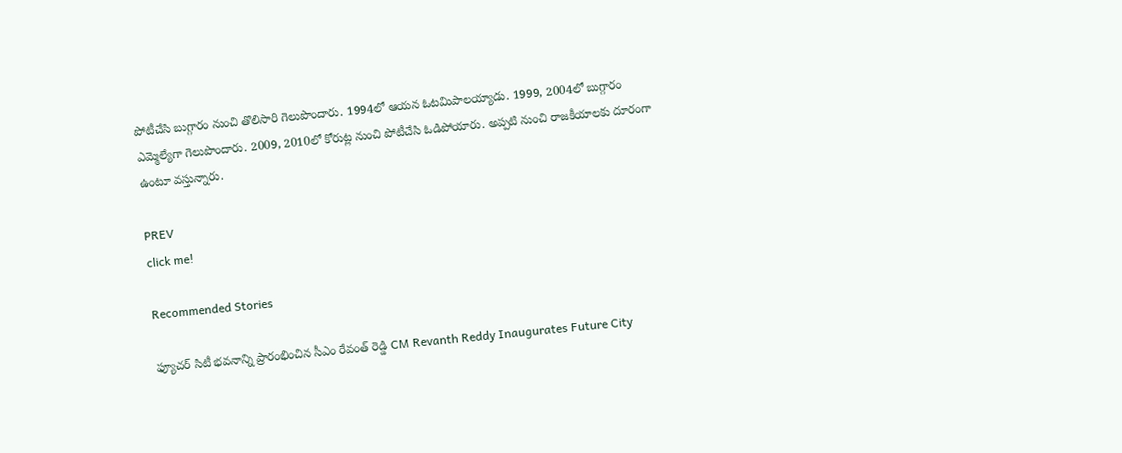పోటీచేసి బుగ్గారం నుంచి తొలిసారి గెలుపొందారు. 1994లో ఆయన ఓటమిపాలయ్యాడు. 1999, 2004లో బుగ్గారం ఎమ్మెల్యేగా గెలుపొందారు. 2009, 2010లో కోరుట్ల నుంచి పోటీచేసి ఓడిపోయారు. అప్పటి నుంచి రాజకీయాలకు దూరంగా ఉంటూ వస్తున్నారు.

PREV
click me!

Recommended Stories

ఫ్యూచర్ సిటీ భవనాన్ని ప్రారంభించిన సీఎం రేవంత్ రెడ్డి CM Revanth Reddy Inaugurates Future City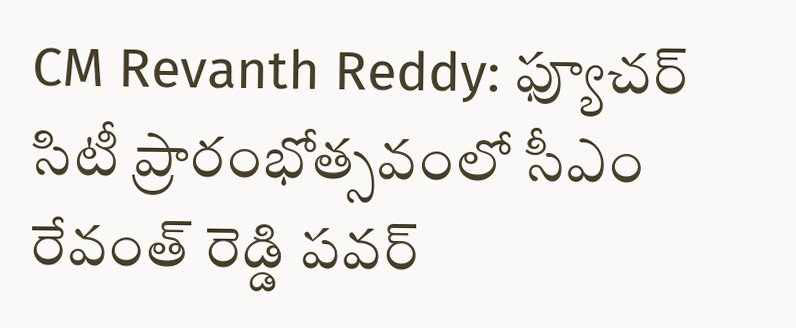CM Revanth Reddy: ఫ్యూచర్ సిటీ ప్రారంభోత్సవంలో సీఎం రేవంత్ రెడ్డి పవర్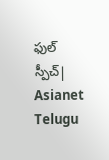ఫుల్ స్పీచ్| Asianet Telugu